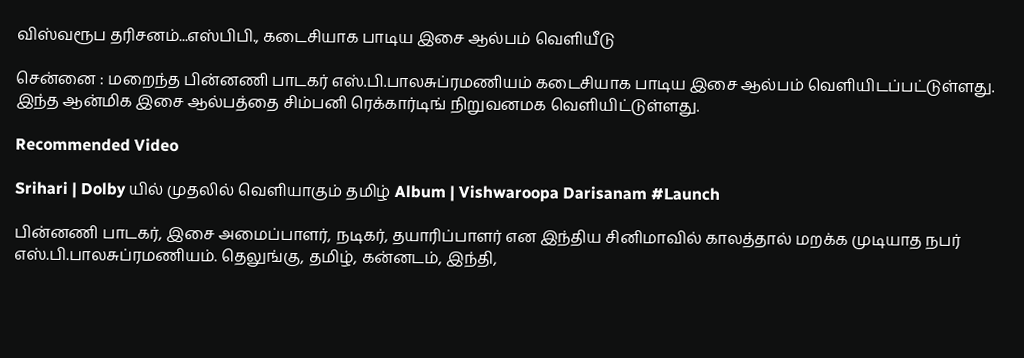விஸ்வரூப தரிசனம்...எஸ்பிபி., கடைசியாக பாடிய இசை ஆல்பம் வெளியீடு

சென்னை : மறைந்த பின்னணி பாடகர் எஸ்.பி.பாலசுப்ரமணியம் கடைசியாக பாடிய இசை ஆல்பம் வெளியிடப்பட்டுள்ளது. இந்த ஆன்மிக இசை ஆல்பத்தை சிம்பனி ரெக்கார்டிங் நிறுவனமக வெளியிட்டுள்ளது.

Recommended Video

Srihari | Dolby யில் முதலில் வெளியாகும் தமிழ் Album | Vishwaroopa Darisanam #Launch

பின்னணி பாடகர், இசை அமைப்பாளர், நடிகர், தயாரிப்பாளர் என இந்திய சினிமாவில் காலத்தால் மறக்க முடியாத நபர் எஸ்.பி.பாலசுப்ரமணியம். தெலுங்கு, தமிழ், கன்னடம், இந்தி,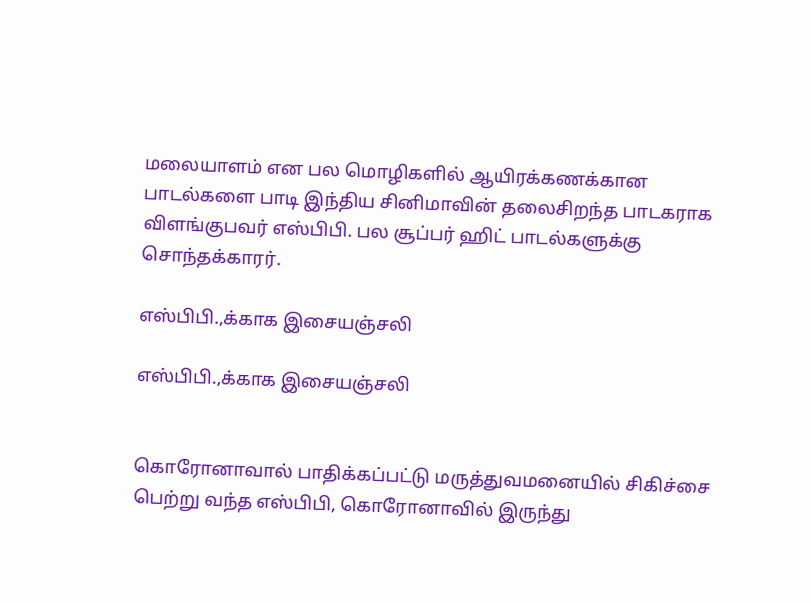மலையாளம் என பல மொழிகளில் ஆயிரக்கணக்கான பாடல்களை பாடி இந்திய சினிமாவின் தலைசிறந்த பாடகராக விளங்குபவர் எஸ்பிபி. பல சூப்பர் ஹிட் பாடல்களுக்கு சொந்தக்காரர்.

எஸ்பிபி.,க்காக இசையஞ்சலி

எஸ்பிபி.,க்காக இசையஞ்சலி


கொரோனாவால் பாதிக்கப்பட்டு மருத்துவமனையில் சிகிச்சை பெற்று வந்த எஸ்பிபி, கொரோனாவில் இருந்து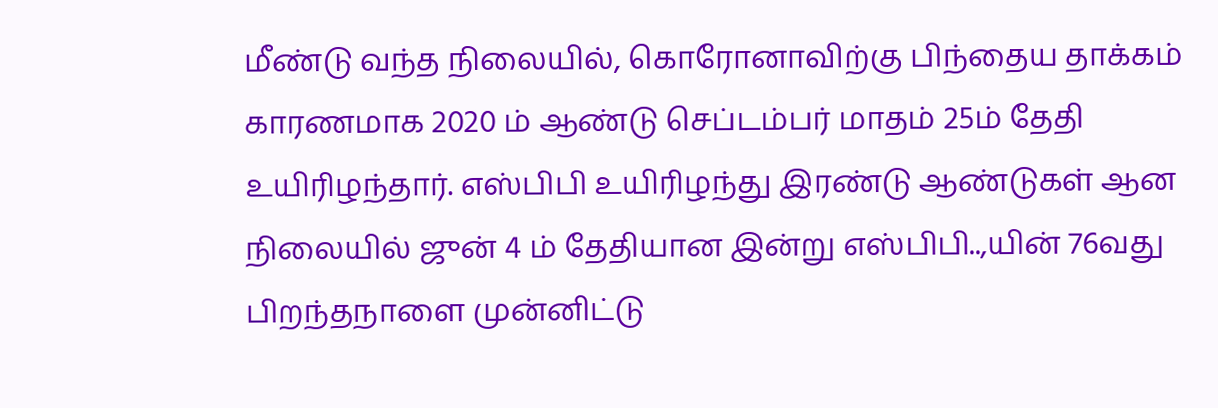மீண்டு வந்த நிலையில், கொரோனாவிற்கு பிந்தைய தாக்கம் காரணமாக 2020 ம் ஆண்டு செப்டம்பர் மாதம் 25ம் தேதி உயிரிழந்தார். எஸ்பிபி உயிரிழந்து இரண்டு ஆண்டுகள் ஆன நிலையில் ஜுன் 4 ம் தேதியான இன்று எஸ்பிபி..,யின் 76வது பிறந்தநாளை முன்னிட்டு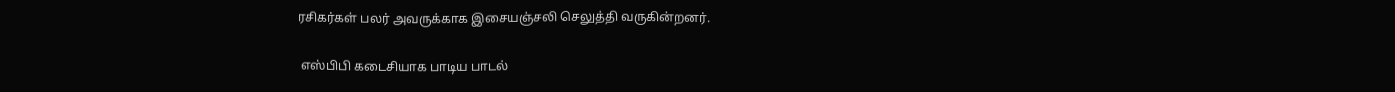ரசிகர்கள் பலர் அவருக்காக இசையஞ்சலி செலுத்தி வருகின்றனர்.

 எஸ்பிபி கடைசியாக பாடிய பாடல்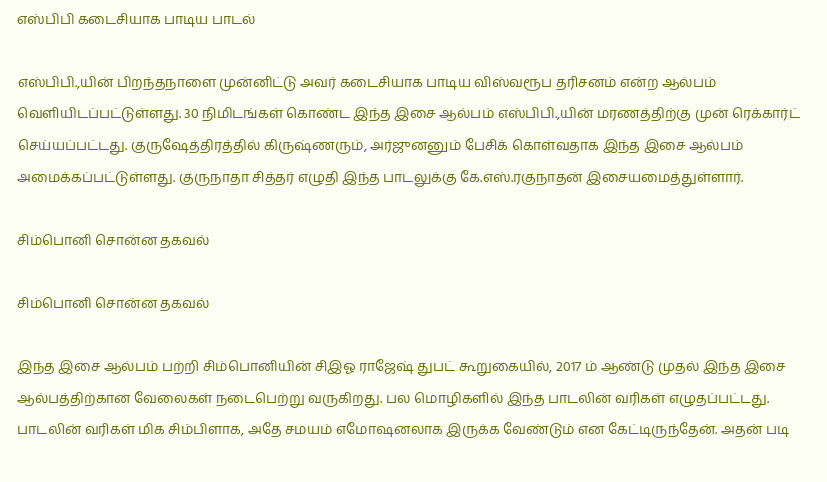எஸ்பிபி கடைசியாக பாடிய பாடல்

எஸ்பிபி.,யின் பிறந்தநாளை முன்னிட்டு அவர் கடைசியாக பாடிய விஸ்வரூப தரிசனம் என்ற ஆல்பம் வெளியிடப்பட்டுள்ளது. 30 நிமிடங்கள் கொண்ட இந்த இசை ஆல்பம் எஸ்பிபி.,யின் மரணத்திற்கு முன் ரெக்கார்ட் செய்யப்பட்டது. குருஷேத்திரத்தில் கிருஷ்ணரும், அர்ஜுனனும் பேசிக் கொள்வதாக இந்த இசை ஆல்பம் அமைக்கப்பட்டுள்ளது. குருநாதா சித்தர் எழுதி இந்த பாடலுக்கு கே.எஸ்.ரகுநாதன் இசையமைத்துள்ளார்.

சிம்பொனி சொன்ன தகவல்

சிம்பொனி சொன்ன தகவல்

இந்த இசை ஆல்பம் பற்றி சிம்பொனியின் சிஇஓ ராஜேஷ் துபட் கூறுகையில், 2017 ம் ஆண்டு முதல் இந்த இசை ஆல்பத்திற்கான வேலைகள் நடைபெற்று வருகிறது. பல மொழிகளில் இந்த பாடலின் வரிகள் எழுதப்பட்டது. பாடலின் வரிகள் மிக சிம்பிளாக, அதே சமயம் எமோஷனலாக இருக்க வேண்டும் என கேட்டிருந்தேன். அதன் படி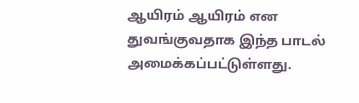ஆயிரம் ஆயிரம் என துவங்குவதாக இந்த பாடல் அமைக்கப்பட்டுள்ளது.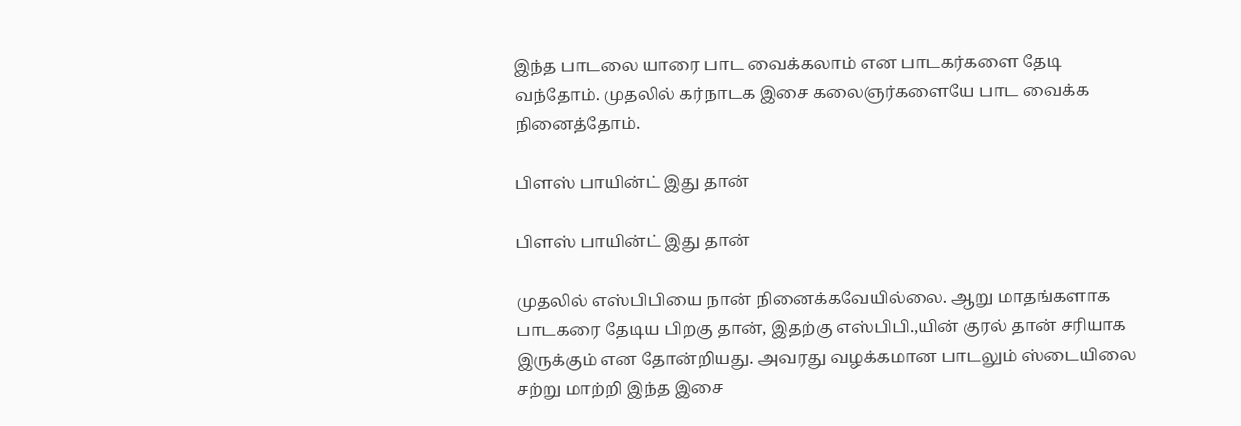இந்த பாடலை யாரை பாட வைக்கலாம் என பாடகர்களை தேடி வந்தோம். முதலில் கர்நாடக இசை கலைஞர்களையே பாட வைக்க நினைத்தோம்.

பிளஸ் பாயின்ட் இது தான்

பிளஸ் பாயின்ட் இது தான்

முதலில் எஸ்பிபியை நான் நினைக்கவேயில்லை. ஆறு மாதங்களாக பாடகரை தேடிய பிறகு தான், இதற்கு எஸ்பிபி.,யின் குரல் தான் சரியாக இருக்கும் என தோன்றியது. அவரது வழக்கமான பாடலும் ஸ்டையிலை சற்று மாற்றி இந்த இசை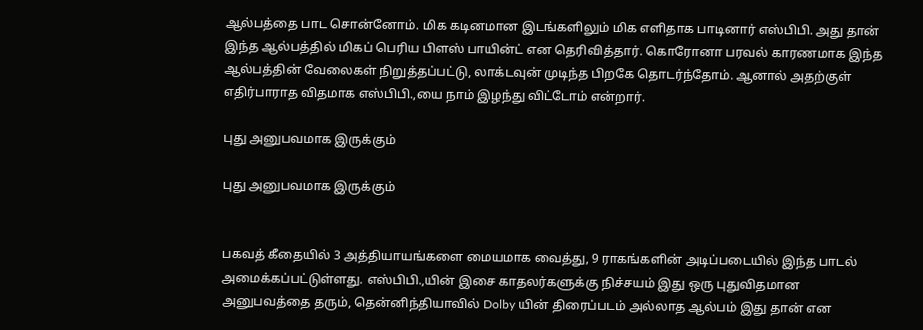ஆல்பத்தை பாட சொன்னோம். மிக கடினமான இடங்களிலும் மிக எளிதாக பாடினார் எஸ்பிபி. அது தான் இந்த ஆல்பத்தில் மிகப் பெரிய பிளஸ் பாயின்ட் என தெரிவித்தார். கொரோனா பரவல் காரணமாக இந்த ஆல்பத்தின் வேலைகள் நிறுத்தப்பட்டு, லாக்டவுன் முடிந்த பிறகே தொடர்ந்தோம். ஆனால் அதற்குள் எதிர்பாராத விதமாக எஸ்பிபி.,யை நாம் இழந்து விட்டோம் என்றார்.

புது அனுபவமாக இருக்கும்

புது அனுபவமாக இருக்கும்


பகவத் கீதையில் 3 அத்தியாயங்களை மையமாக வைத்து, 9 ராகங்களின் அடிப்படையில் இந்த பாடல் அமைக்கப்பட்டுள்ளது. எஸ்பிபி.,யின் இசை காதலர்களுக்கு நிச்சயம் இது ஒரு புதுவிதமான அனுபவத்தை தரும், தென்னிந்தியாவில் Dolby யின் திரைப்படம் அல்லாத ஆல்பம் இது தான் என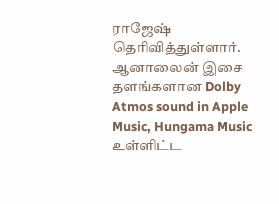ராஜேஷ் தெரிவித்துள்ளார். ஆனாலைன் இசை தளங்களான Dolby Atmos sound in Apple Music, Hungama Music உள்ளிட்ட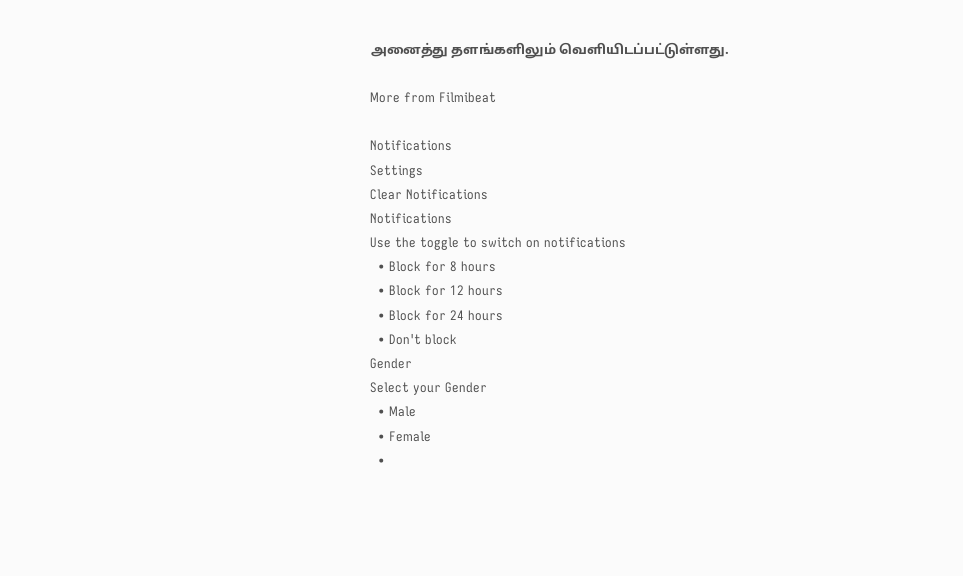அனைத்து தளங்களிலும் வெளியிடப்பட்டுள்ளது.

More from Filmibeat

Notifications
Settings
Clear Notifications
Notifications
Use the toggle to switch on notifications
  • Block for 8 hours
  • Block for 12 hours
  • Block for 24 hours
  • Don't block
Gender
Select your Gender
  • Male
  • Female
  •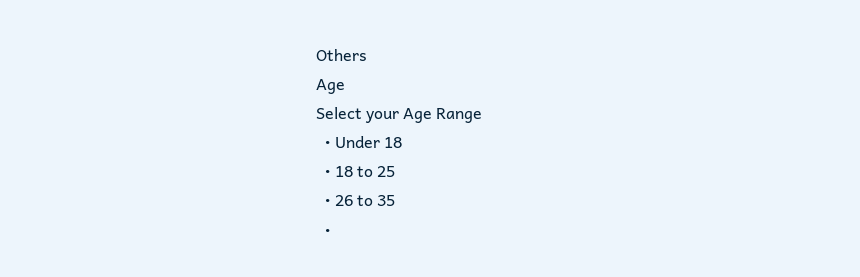Others
Age
Select your Age Range
  • Under 18
  • 18 to 25
  • 26 to 35
  •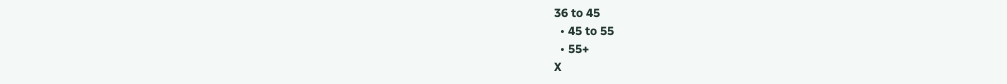36 to 45
  • 45 to 55
  • 55+
X